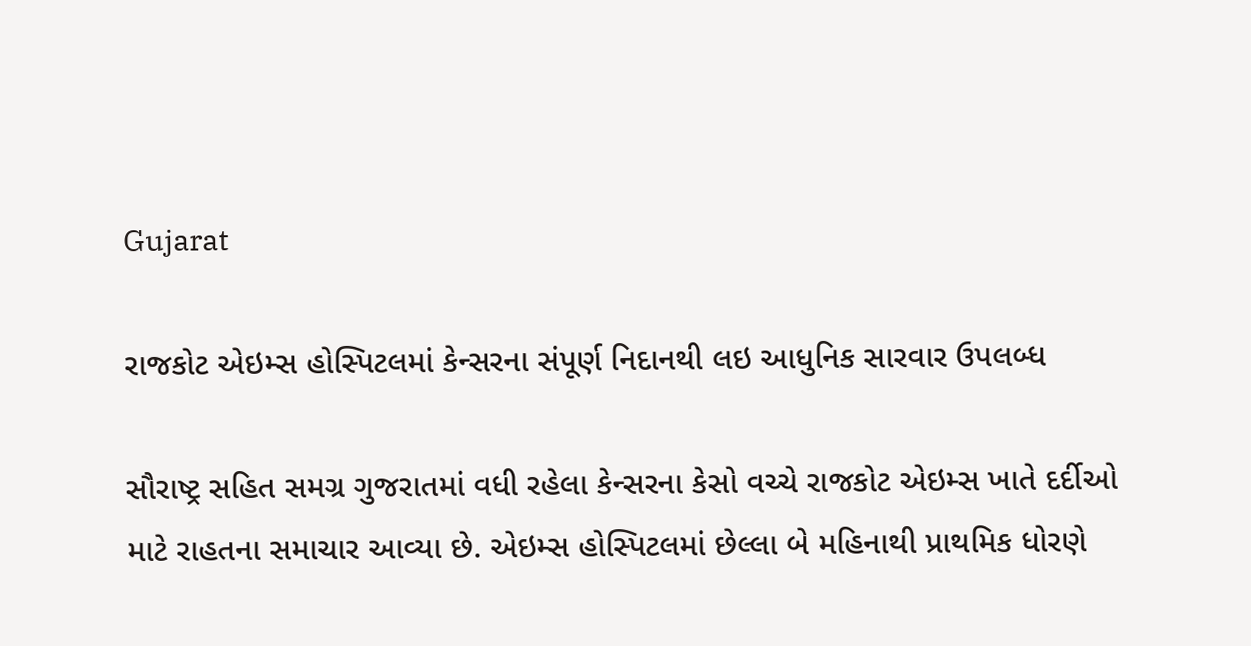Gujarat

રાજકોટ એઇમ્સ હોસ્પિટલમાં કેન્સરના સંપૂર્ણ નિદાનથી લઇ આધુનિક સારવાર ઉપલબ્ધ

સૌરાષ્ટ્ર સહિત સમગ્ર ગુજરાતમાં વધી રહેલા કેન્સરના કેસો વચ્ચે રાજકોટ એઇમ્સ ખાતે દર્દીઓ માટે રાહતના સમાચાર આવ્યા છે. એઇમ્સ હોસ્પિટલમાં છેલ્લા બે મહિનાથી પ્રાથમિક ધોરણે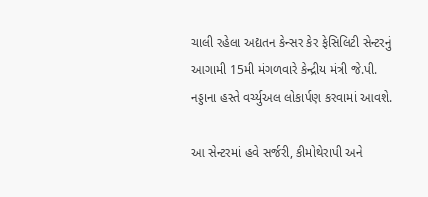ચાલી રહેલા અદ્યતન કેન્સર કેર ફેસિલિટી સેન્ટરનું આગામી 15મી મંગળવારે કેન્દ્રીય મંત્રી જે.પી. નડ્ડાના હસ્તે વર્ચ્યુઅલ લોકાર્પણ કરવામાં આવશે.

આ સેન્ટરમાં હવે સર્જરી, કીમોથેરાપી અને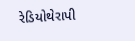રેડિયોથેરાપી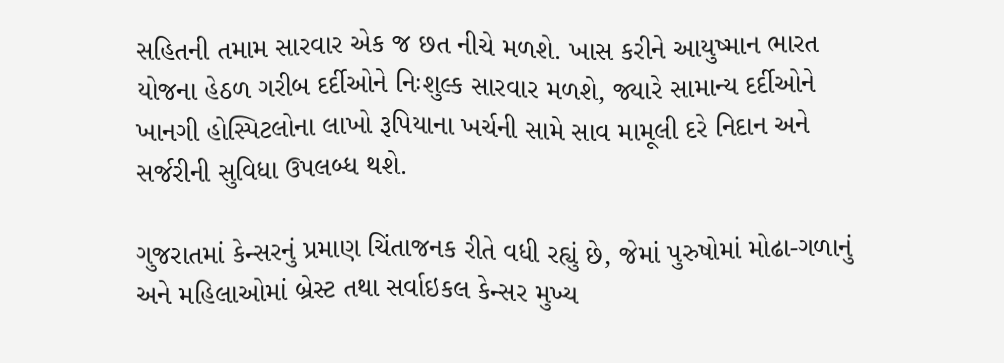સહિતની તમામ સારવાર એક જ છત નીચે મળશે. ખાસ કરીને આયુષ્માન ભારત યોજના હેઠળ ગરીબ દર્દીઓને નિઃશુલ્ક સારવાર મળશે, જ્યારે સામાન્ય દર્દીઓને ખાનગી હોસ્પિટલોના લાખો રૂપિયાના ખર્ચની સામે સાવ મામૂલી દરે નિદાન અને સર્જરીની સુવિધા ઉપલબ્ધ થશે.

ગુજરાતમાં કેન્સરનું પ્રમાણ ચિંતાજનક રીતે વધી રહ્યું છે, જેમાં પુરુષોમાં મોઢા-ગળાનું અને મહિલાઓમાં બ્રેસ્ટ તથા સર્વાઇકલ કેન્સર મુખ્ય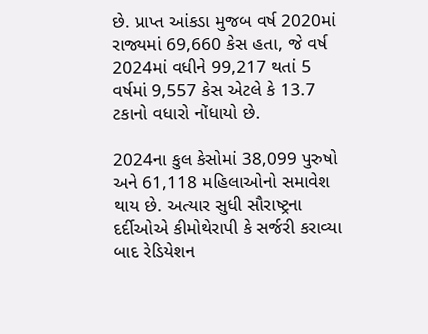છે. પ્રાપ્ત આંકડા મુજબ વર્ષ 2020માં રાજ્યમાં 69,660 કેસ હતા, જે વર્ષ 2024માં વધીને 99,217 થતાં 5 વર્ષમાં 9,557 કેસ એટલે કે 13.7 ટકાનો વધારો નોંધાયો છે.

2024ના કુલ કેસોમાં 38,099 પુરુષો અને 61,118 મહિલાઓનો સમાવેશ થાય છે. અત્યાર સુધી સૌરાષ્ટ્રના દર્દીઓએ કીમોથેરાપી કે સર્જરી કરાવ્યા બાદ રેડિયેશન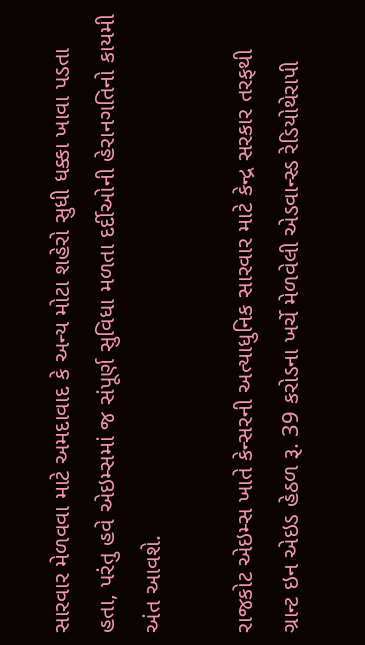સારવાર મેળવવા માટે અમદાવાદ કે અન્ય મોટા શહેરો સુધી ધક્કા ખાવા પડતા હતા, પરંતુ હવે એઇમ્સમાં જ સંપૂર્ણ સુવિધા મળતા દર્દીઓની હેરાનગતિનો કાયમી અંત આવશે.

રાજકોટ એઇમ્સ ખાતે કેન્સરની અત્યાધુનિક સારવાર માટે કેન્દ્ર સરકાર તરફથી ગ્રાન્ટ ઇન એઇડ હેઠળ રૂ. 39 કરોડના ખર્ચે મેળવેલી એડવાન્સ્ડ રેડિયોથેરાપી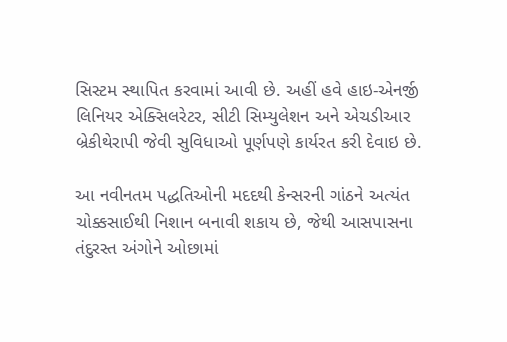સિસ્ટમ સ્થાપિત કરવામાં આવી છે. અહીં હવે હાઇ-એનર્જી લિનિયર એક્સિલરેટર, સીટી સિમ્યુલેશન અને એચડીઆર બ્રેકીથેરાપી જેવી સુવિધાઓ પૂર્ણપણે કાર્યરત કરી દેવાઇ છે.

આ નવીનતમ પદ્ધતિઓની મદદથી કેન્સરની ગાંઠને અત્યંત ચોક્કસાઈથી નિશાન બનાવી શકાય છે, જેથી આસપાસના તંદુરસ્ત અંગોને ઓછામાં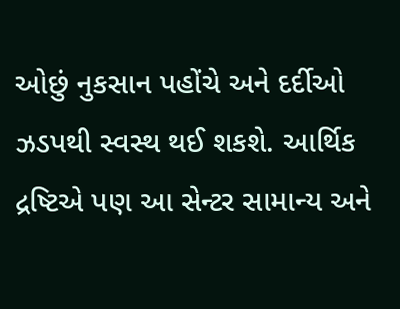ઓછું નુકસાન પહોંચે અને દર્દીઓ ઝડપથી સ્વસ્થ થઈ શકશે. આર્થિક દ્રષ્ટિએ પણ આ સેન્ટર સામાન્ય અને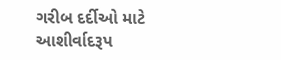ગરીબ દર્દીઓ માટે આશીર્વાદરૂપ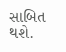સાબિત થશે.